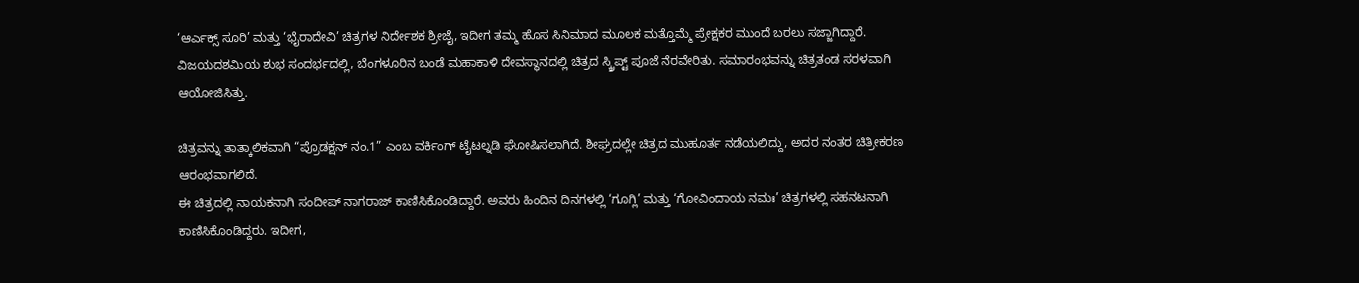‘ಆರ್ಎಕ್ಸ್ ಸೂರಿ’ ಮತ್ತು ‘ಭೈರಾದೇವಿ’ ಚಿತ್ರಗಳ ನಿರ್ದೇಶಕ ಶ್ರೀಜೈ, ಇದೀಗ ತಮ್ಮ ಹೊಸ ಸಿನಿಮಾದ ಮೂಲಕ ಮತ್ತೊಮ್ಮೆ ಪ್ರೇಕ್ಷಕರ ಮುಂದೆ ಬರಲು ಸಜ್ಜಾಗಿದ್ದಾರೆ. ವಿಜಯದಶಮಿಯ ಶುಭ ಸಂದರ್ಭದಲ್ಲಿ, ಬೆಂಗಳೂರಿನ ಬಂಡೆ ಮಹಾಕಾಳಿ ದೇವಸ್ಥಾನದಲ್ಲಿ ಚಿತ್ರದ ಸ್ಕ್ರಿಪ್ಟ್ ಪೂಜೆ ನೆರವೇರಿತು. ಸಮಾರಂಭವನ್ನು ಚಿತ್ರತಂಡ ಸರಳವಾಗಿ ಆಯೋಜಿಸಿತ್ತು.

ಚಿತ್ರವನ್ನು ತಾತ್ಕಾಲಿಕವಾಗಿ “ಪ್ರೊಡಕ್ಷನ್ ನಂ.1” ಎಂಬ ವರ್ಕಿಂಗ್ ಟೈಟಲ್ನಡಿ ಘೋಷಿಸಲಾಗಿದೆ. ಶೀಘ್ರದಲ್ಲೇ ಚಿತ್ರದ ಮುಹೂರ್ತ ನಡೆಯಲಿದ್ದು, ಅದರ ನಂತರ ಚಿತ್ರೀಕರಣ ಆರಂಭವಾಗಲಿದೆ.
ಈ ಚಿತ್ರದಲ್ಲಿ ನಾಯಕನಾಗಿ ಸಂದೀಪ್ ನಾಗರಾಜ್ ಕಾಣಿಸಿಕೊಂಡಿದ್ದಾರೆ. ಅವರು ಹಿಂದಿನ ದಿನಗಳಲ್ಲಿ ‘ಗೂಗ್ಲಿ’ ಮತ್ತು ‘ಗೋವಿಂದಾಯ ನಮಃ’ ಚಿತ್ರಗಳಲ್ಲಿ ಸಹನಟನಾಗಿ ಕಾಣಿಸಿಕೊಂಡಿದ್ದರು. ಇದೀಗ,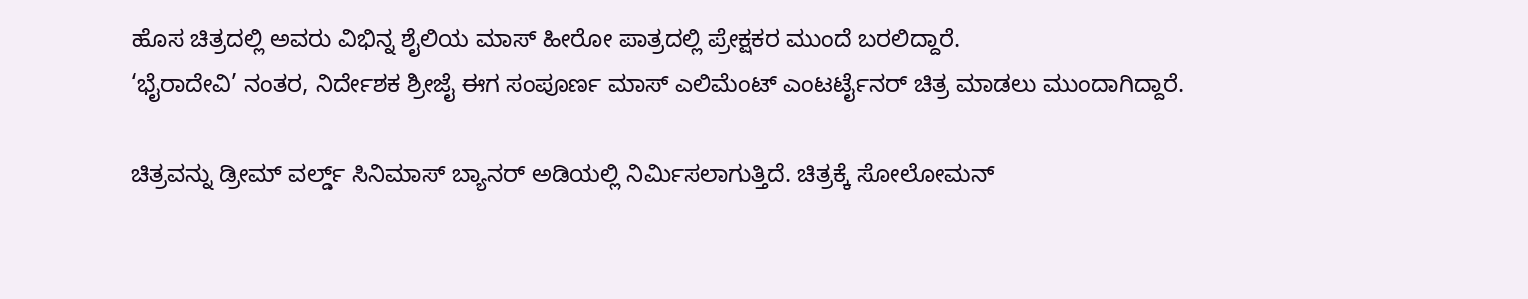ಹೊಸ ಚಿತ್ರದಲ್ಲಿ ಅವರು ವಿಭಿನ್ನ ಶೈಲಿಯ ಮಾಸ್ ಹೀರೋ ಪಾತ್ರದಲ್ಲಿ ಪ್ರೇಕ್ಷಕರ ಮುಂದೆ ಬರಲಿದ್ದಾರೆ.
‘ಭೈರಾದೇವಿ’ ನಂತರ, ನಿರ್ದೇಶಕ ಶ್ರೀಜೈ ಈಗ ಸಂಪೂರ್ಣ ಮಾಸ್ ಎಲಿಮೆಂಟ್ ಎಂಟರ್ಟೈನರ್ ಚಿತ್ರ ಮಾಡಲು ಮುಂದಾಗಿದ್ದಾರೆ.

ಚಿತ್ರವನ್ನು ಡ್ರೀಮ್ ವರ್ಲ್ಡ್ ಸಿನಿಮಾಸ್ ಬ್ಯಾನರ್ ಅಡಿಯಲ್ಲಿ ನಿರ್ಮಿಸಲಾಗುತ್ತಿದೆ. ಚಿತ್ರಕ್ಕೆ ಸೋಲೋಮನ್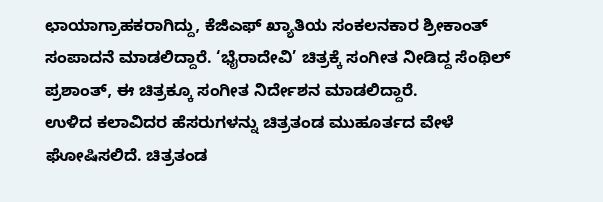ಛಾಯಾಗ್ರಾಹಕರಾಗಿದ್ದು, ಕೆಜಿಎಫ್ ಖ್ಯಾತಿಯ ಸಂಕಲನಕಾರ ಶ್ರೀಕಾಂತ್ ಸಂಪಾದನೆ ಮಾಡಲಿದ್ದಾರೆ. ‘ಭೈರಾದೇವಿ’ ಚಿತ್ರಕ್ಕೆ ಸಂಗೀತ ನೀಡಿದ್ದ ಸೆಂಥಿಲ್ ಪ್ರಶಾಂತ್, ಈ ಚಿತ್ರಕ್ಕೂ ಸಂಗೀತ ನಿರ್ದೇಶನ ಮಾಡಲಿದ್ದಾರೆ.
ಉಳಿದ ಕಲಾವಿದರ ಹೆಸರುಗಳನ್ನು ಚಿತ್ರತಂಡ ಮುಹೂರ್ತದ ವೇಳೆ ಘೋಷಿಸಲಿದೆ. ಚಿತ್ರತಂಡ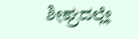ಶೀಘ್ರದಲ್ಲೇ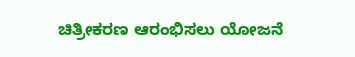ಚಿತ್ರೀಕರಣ ಆರಂಭಿಸಲು ಯೋಜನೆ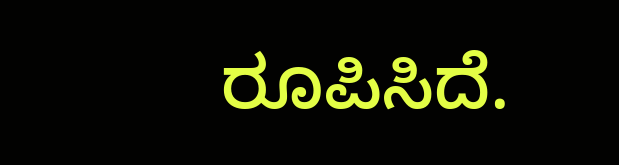ರೂಪಿಸಿದೆ.